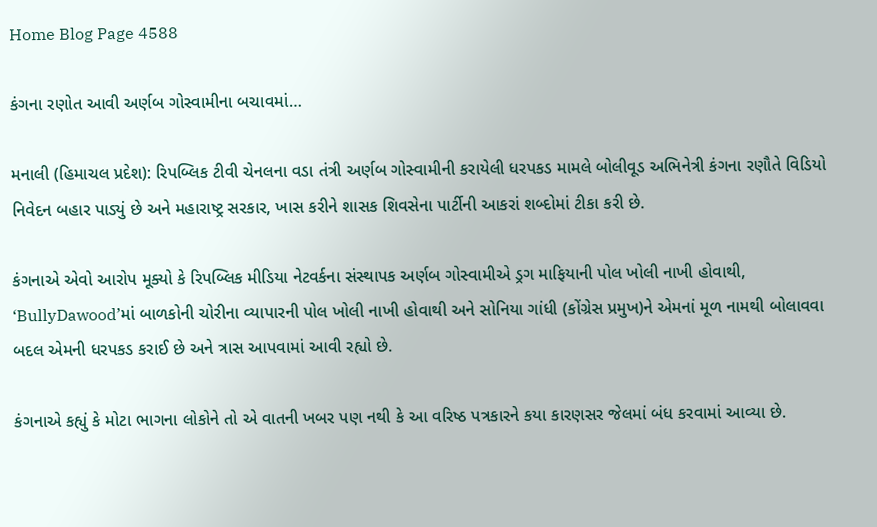Home Blog Page 4588

કંગના રણોત આવી અર્ણબ ગોસ્વામીના બચાવમાં…

મનાલી (હિમાચલ પ્રદેશ): રિપબ્લિક ટીવી ચેનલના વડા તંત્રી અર્ણબ ગોસ્વામીની કરાયેલી ધરપકડ મામલે બોલીવૂડ અભિનેત્રી કંગના રણૌતે વિડિયો નિવેદન બહાર પાડ્યું છે અને મહારાષ્ટ્ર સરકાર, ખાસ કરીને શાસક શિવસેના પાર્ટીની આકરાં શબ્દોમાં ટીકા કરી છે.

કંગનાએ એવો આરોપ મૂક્યો કે રિપબ્લિક મીડિયા નેટવર્કના સંસ્થાપક અર્ણબ ગોસ્વામીએ ડ્રગ માફિયાની પોલ ખોલી નાખી હોવાથી, ‘BullyDawood’માં બાળકોની ચોરીના વ્યાપારની પોલ ખોલી નાખી હોવાથી અને સોનિયા ગાંધી (કોંગ્રેસ પ્રમુખ)ને એમનાં મૂળ નામથી બોલાવવા બદલ એમની ધરપકડ કરાઈ છે અને ત્રાસ આપવામાં આવી રહ્યો છે.

કંગનાએ કહ્યું કે મોટા ભાગના લોકોને તો એ વાતની ખબર પણ નથી કે આ વરિષ્ઠ પત્રકારને કયા કારણસર જેલમાં બંધ કરવામાં આવ્યા છે.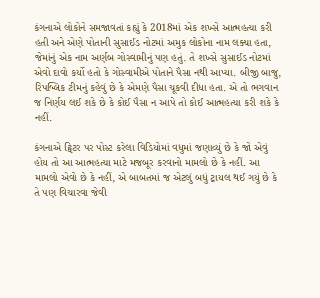કંગનાએ લોકોને સમજાવતાં કહ્યું કે 2018માં એક શખ્સે આત્મહત્યા કરી હતી અને એણે પોતાની સુસાઈડ નોટમાં અમુક લોકોના નામ લક્યા હતા, જેમાંનું એક નામ અર્ણબ ગોસ્વામીનું પણ હતું. તે શખ્સે સુસાઈડ નોટમાં એવો દાવો કર્યો હતો કે ગોસ્વામીએ પોતાને પૈસા નથી આપ્યા. બીજી બાજુ, રિપબ્લિક ટીમનું કહેવું છે કે એમણે પૈસા ચૂકવી દીધા હતા. એ તો ભગવાન જ નિર્ણય લઈ શકે છે કે કોઈ પૈસા ન આપે તો કોઈ આત્મહત્યા કરી શકે કે નહીં.

કંગનાએ ટ્વિટર પર પોસ્ટ કરેલા વિડિયોમાં વધુમાં જણાવ્યું છે કે જો એવું હોય તો આ આત્મહત્યા માટે મજબૂર કરવાનો મામલો છે કે નહીં. આ મામલો એવો છે કે નહીં, એ બાબતમાં જ એટલું બધું ટ્રાયલ થઈ ગયું છે કે તે પણ વિચારવા જેવી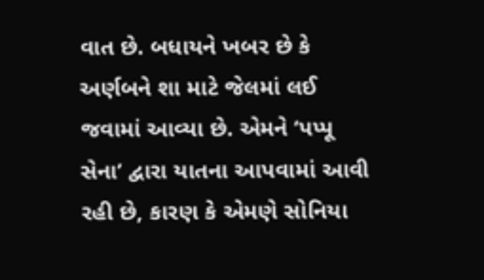વાત છે. બધાયને ખબર છે કે અર્ણબને શા માટે જેલમાં લઈ જવામાં આવ્યા છે. એમને ‘પપ્પૂ સેના’ દ્વારા યાતના આપવામાં આવી રહી છે, કારણ કે એમણે સોનિયા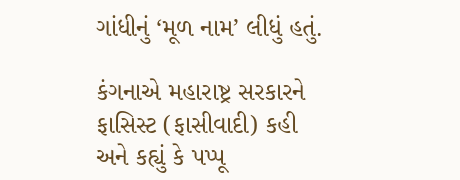ગાંધીનું ‘મૂળ નામ’ લીધું હતું.

કંગનાએ મહારાષ્ટ્ર સરકારને ફાસિસ્ટ (ફાસીવાદી) કહી અને કહ્યું કે પપ્પૂ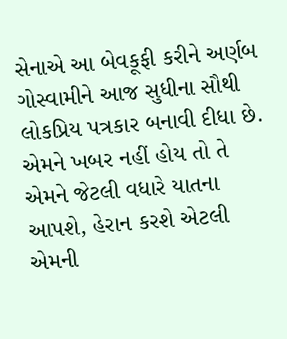સેનાએ આ બેવકૂફી કરીને અર્ણબ ગોસ્વામીને આજ સુધીના સૌથી લોકપ્રિય પત્રકાર બનાવી દીધા છે. એમને ખબર નહીં હોય તો તે એમને જેટલી વધારે યાતના આપશે, હેરાન કરશે એટલી એમની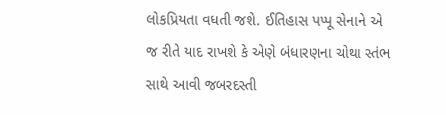લોકપ્રિયતા વધતી જશે. ઈતિહાસ પપ્પૂ સેનાને એ જ રીતે યાદ રાખશે કે એણે બંધારણના ચોથા સ્તંભ સાથે આવી જબરદસ્તી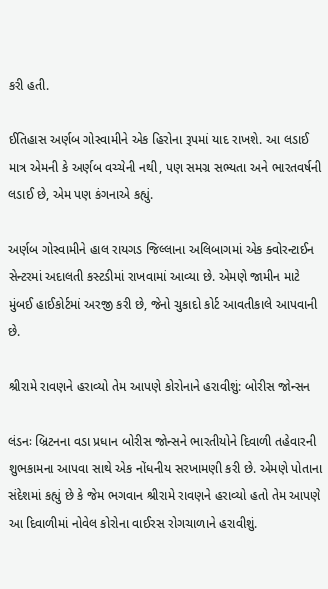કરી હતી.

ઈતિહાસ અર્ણબ ગોસ્વામીને એક હિરોના રૂપમાં યાદ રાખશે. આ લડાઈ માત્ર એમની કે અર્ણબ વચ્ચેની નથી, પણ સમગ્ર સભ્યતા અને ભારતવર્ષની લડાઈ છે, એમ પણ કંગનાએ કહ્યું.

અર્ણબ ગોસ્વામીને હાલ રાયગડ જિલ્લાના અલિબાગમાં એક ક્વોરન્ટાઈન સેન્ટરમાં અદાલતી કસ્ટડીમાં રાખવામાં આવ્યા છે. એમણે જામીન માટે મુંબઈ હાઈકોર્ટમાં અરજી કરી છે, જેનો ચુકાદો કોર્ટ આવતીકાલે આપવાની છે.

શ્રીરામે રાવણને હરાવ્યો તેમ આપણે કોરોનાને હરાવીશું: બોરીસ જોન્સન

લંડનઃ બ્રિટનના વડા પ્રધાન બોરીસ જોન્સને ભારતીયોને દિવાળી તહેવારની શુભકામના આપવા સાથે એક નોંધનીય સરખામણી કરી છે. એમણે પોતાના સંદેશમાં કહ્યું છે કે જેમ ભગવાન શ્રીરામે રાવણને હરાવ્યો હતો તેમ આપણે આ દિવાળીમાં નોવેલ કોરોના વાઈરસ રોગચાળાને હરાવીશું.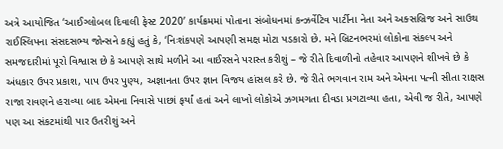અત્રે આયોજિત ‘આઈગ્લોબલ દિવાલી ફેસ્ટ 2020’ કાર્યક્રમમાં પોતાના સંબોધનમાં કન્ઝર્વેટિવ પાર્ટીના નેતા અને અક્સબ્રિજ અને સાઉથ રાઈસ્લિપના સંસદસભ્ય જોન્સને કહ્યું હતું કે, ‘નિઃશંકપણે આપણી સમક્ષ મોટા પડકારો છે. મને બ્રિટનભરમાં લોકોના સંકલ્પ અને સમજદારીમાં પૂરો વિશ્વાસ છે કે આપણે સાથે મળીને આ વાઈરસને પરાસ્ત કરીશું – જે રીતે દિવાળીનો તહેવાર આપણને શીખવે છે કે અંધકાર ઉપર પ્રકાશ, પાપ ઉપર પુણ્ય, અજ્ઞાનતા ઉપર જ્ઞાન વિજય હાંસલ કરે છે. જે રીતે ભગવાન રામ અને એમના પત્ની સીતા રાક્ષસ રાજા રાવણને હરાવ્યા બાદ એમના નિવાસે પાછાં ફર્યાં હતાં અને લાખો લોકોએ ઝગમગતા દીવડા પ્રગટાવ્યા હતા, એવી જ રીતે, આપણે પણ આ સંકટમાંથી પાર ઉતરીશું અને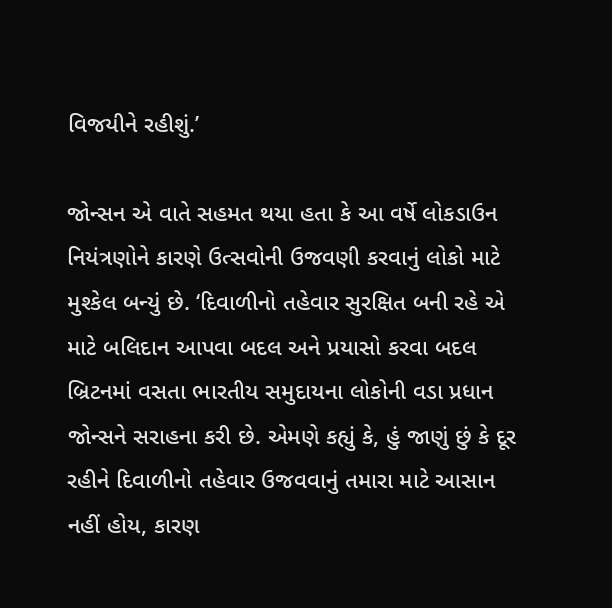વિજયીને રહીશું.’

જોન્સન એ વાતે સહમત થયા હતા કે આ વર્ષે લોકડાઉન નિયંત્રણોને કારણે ઉત્સવોની ઉજવણી કરવાનું લોકો માટે મુશ્કેલ બન્યું છે. ‘દિવાળીનો તહેવાર સુરક્ષિત બની રહે એ માટે બલિદાન આપવા બદલ અને પ્રયાસો કરવા બદલ બ્રિટનમાં વસતા ભારતીય સમુદાયના લોકોની વડા પ્રધાન જોન્સને સરાહના કરી છે. એમણે કહ્યું કે, હું જાણું છું કે દૂર રહીને દિવાળીનો તહેવાર ઉજવવાનું તમારા માટે આસાન નહીં હોય, કારણ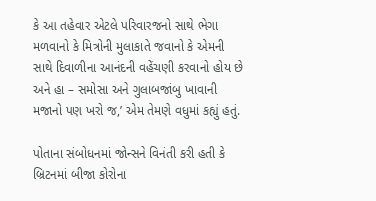કે આ તહેવાર એટલે પરિવારજનો સાથે ભેગા મળવાનો કે મિત્રોની મુલાકાતે જવાનો કે એમની સાથે દિવાળીના આનંદની વહેંચણી કરવાનો હોય છે અને હા – સમોસા અને ગુલાબજાંબુ ખાવાની મજાનો પણ ખરો જ,’ એમ તેમણે વધુમાં કહ્યું હતું.

પોતાના સંબોધનમાં જોન્સને વિનંતી કરી હતી કે બ્રિટનમાં બીજા કોરોના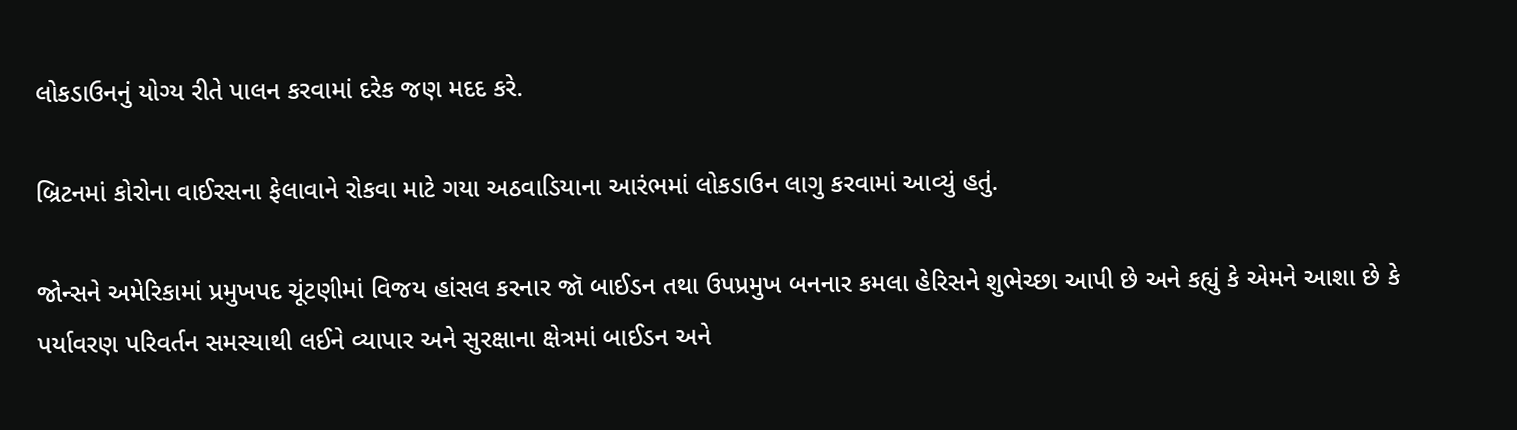લોકડાઉનનું યોગ્ય રીતે પાલન કરવામાં દરેક જણ મદદ કરે.

બ્રિટનમાં કોરોના વાઈરસના ફેલાવાને રોકવા માટે ગયા અઠવાડિયાના આરંભમાં લોકડાઉન લાગુ કરવામાં આવ્યું હતું.

જોન્સને અમેરિકામાં પ્રમુખપદ ચૂંટણીમાં વિજય હાંસલ કરનાર જૉ બાઈડન તથા ઉપપ્રમુખ બનનાર કમલા હેરિસને શુભેચ્છા આપી છે અને કહ્યું કે એમને આશા છે કે પર્યાવરણ પરિવર્તન સમસ્યાથી લઈને વ્યાપાર અને સુરક્ષાના ક્ષેત્રમાં બાઈડન અને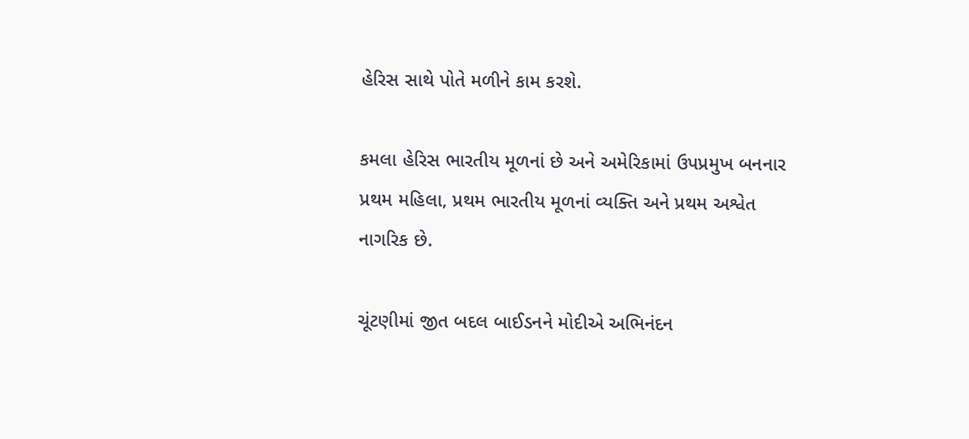હેરિસ સાથે પોતે મળીને કામ કરશે.

કમલા હેરિસ ભારતીય મૂળનાં છે અને અમેરિકામાં ઉપપ્રમુખ બનનાર પ્રથમ મહિલા, પ્રથમ ભારતીય મૂળનાં વ્યક્તિ અને પ્રથમ અશ્વેત નાગરિક છે.

ચૂંટણીમાં જીત બદલ બાઈડનને મોદીએ અભિનંદન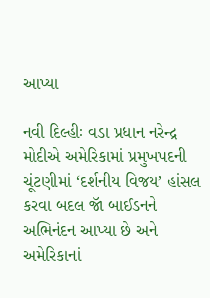આપ્યા

નવી દિલ્હીઃ વડા પ્રધાન નરેન્દ્ર મોદીએ અમેરિકામાં પ્રમુખપદની ચૂંટણીમાં ‘દર્શનીય વિજય’ હાંસલ કરવા બદલ જૉ બાઈડનને અભિનંદન આપ્યા છે અને અમેરિકાનાં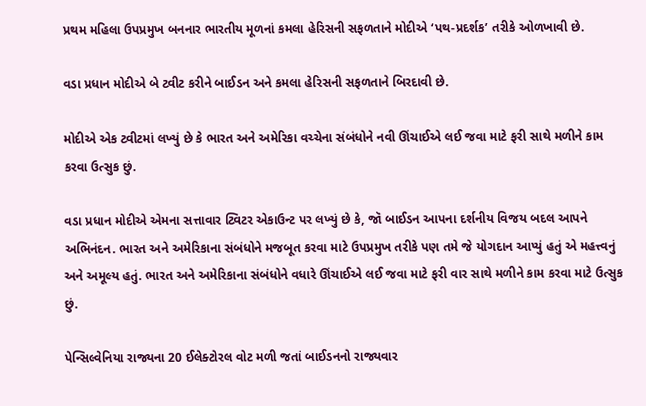પ્રથમ મહિલા ઉપપ્રમુખ બનનાર ભારતીય મૂળનાં કમલા હેરિસની સફળતાને મોદીએ ‘પથ-પ્રદર્શક’ તરીકે ઓળખાવી છે.

વડા પ્રધાન મોદીએ બે ટ્વીટ કરીને બાઈડન અને કમલા હેરિસની સફળતાને બિરદાવી છે.

મોદીએ એક ટ્વીટમાં લખ્યું છે કે ભારત અને અમેરિકા વચ્ચેના સંબંધોને નવી ઊંચાઈએ લઈ જવા માટે ફરી સાથે મળીને કામ કરવા ઉત્સુક છું.

વડા પ્રધાન મોદીએ એમના સત્તાવાર ટ્વિટર એકાઉન્ટ પર લખ્યું છે કે, જૉ બાઈડન આપના દર્શનીય વિજય બદલ આપને અભિનંદન. ભારત અને અમેરિકાના સંબંધોને મજબૂત કરવા માટે ઉપપ્રમુખ તરીકે પણ તમે જે યોગદાન આપ્યું હતું એ મહત્ત્વનું અને અમૂલ્ય હતું. ભારત અને અમેરિકાના સંબંધોને વધારે ઊંચાઈએ લઈ જવા માટે ફરી વાર સાથે મળીને કામ કરવા માટે ઉત્સુક છું.

પેન્સિલ્વેનિયા રાજ્યના 20 ઈલેક્ટોરલ વોટ મળી જતાં બાઈડનનો રાજ્યવાર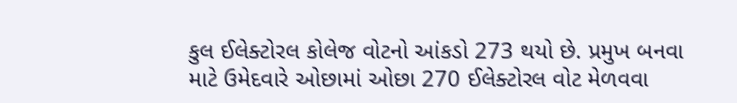કુલ ઈલેક્ટોરલ કોલેજ વોટનો આંકડો 273 થયો છે. પ્રમુખ બનવા માટે ઉમેદવારે ઓછામાં ઓછા 270 ઈલેક્ટોરલ વોટ મેળવવા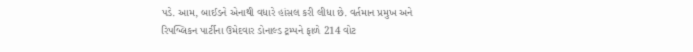પડે. આમ, બાઈડને એનાથી વધારે હાંસલ કરી લીધા છે. વર્તમાન પ્રમુખ અને રિપબ્લિકન પાર્ટીના ઉમેદવાર ડોનાલ્ડ ટ્રમ્પને ફાળે 214 વોટ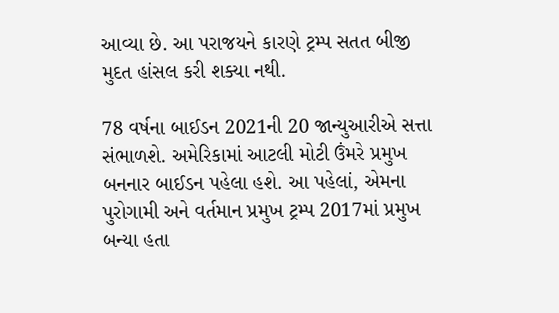આવ્યા છે. આ પરાજયને કારણે ટ્રમ્પ સતત બીજી મુદત હાંસલ કરી શક્યા નથી.

78 વર્ષના બાઈડન 2021ની 20 જાન્યુઆરીએ સત્તા સંભાળશે. અમેરિકામાં આટલી મોટી ઉંમરે પ્રમુખ બનનાર બાઈડન પહેલા હશે. આ પહેલાં, એમના પુરોગામી અને વર્તમાન પ્રમુખ ટ્રમ્પ 2017માં પ્રમુખ બન્યા હતા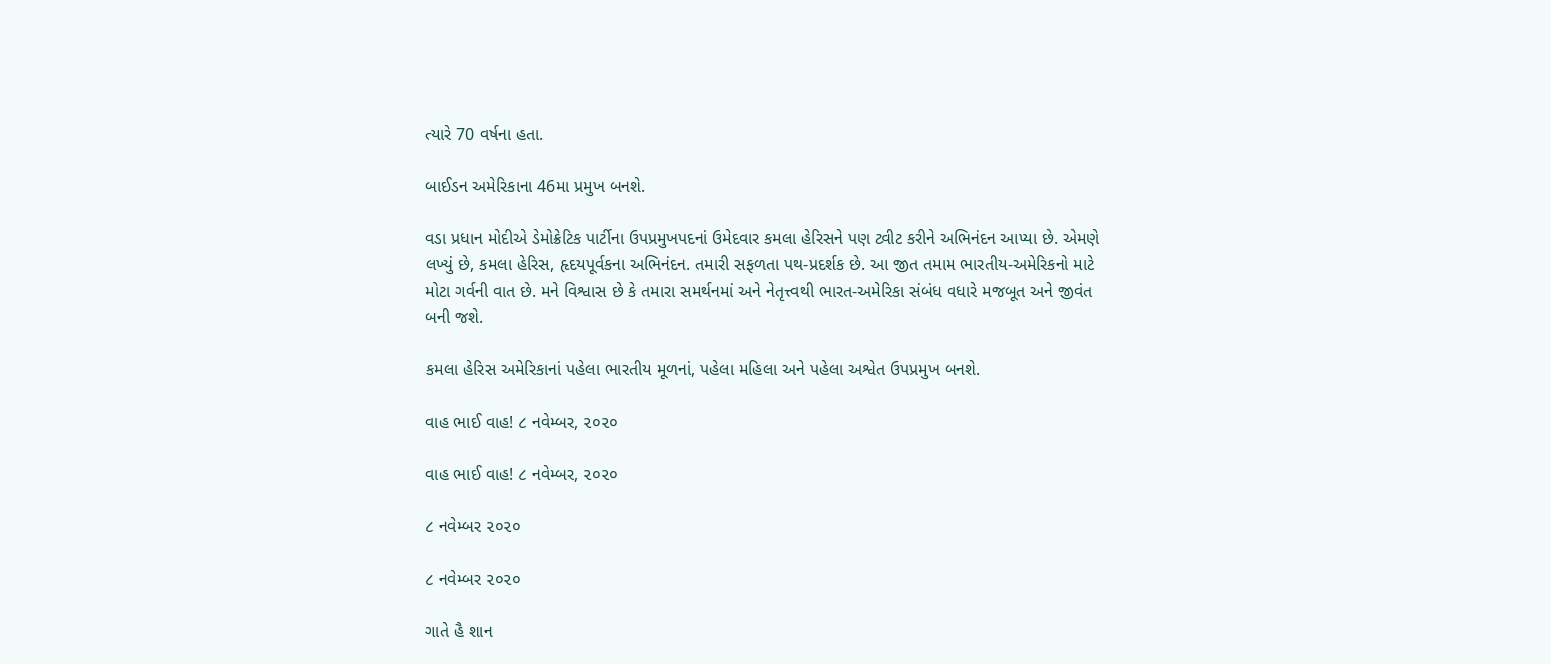ત્યારે 70 વર્ષના હતા.

બાઈડન અમેરિકાના 46મા પ્રમુખ બનશે.

વડા પ્રધાન મોદીએ ડેમોક્રેટિક પાર્ટીના ઉપપ્રમુખપદનાં ઉમેદવાર કમલા હેરિસને પણ ટ્વીટ કરીને અભિનંદન આપ્યા છે. એમણે લખ્યું છે, કમલા હેરિસ, હૃદયપૂર્વકના અભિનંદન. તમારી સફળતા પથ-પ્રદર્શક છે. આ જીત તમામ ભારતીય-અમેરિકનો માટે મોટા ગર્વની વાત છે. મને વિશ્વાસ છે કે તમારા સમર્થનમાં અને નેતૃત્ત્વથી ભારત-અમેરિકા સંબંધ વધારે મજબૂત અને જીવંત બની જશે.

કમલા હેરિસ અમેરિકાનાં પહેલા ભારતીય મૂળનાં, પહેલા મહિલા અને પહેલા અશ્વેત ઉપપ્રમુખ બનશે.

વાહ ભાઈ વાહ! ૮ નવેમ્બર, ૨૦૨૦

વાહ ભાઈ વાહ! ૮ નવેમ્બર, ૨૦૨૦

૮ નવેમ્બર ૨૦૨૦

૮ નવેમ્બર ૨૦૨૦

ગાતે હૈ શાન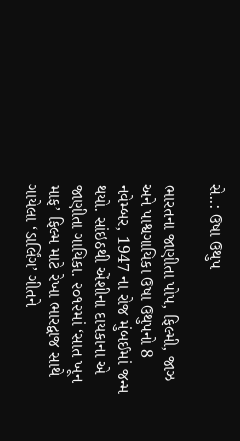સે..: ઉષા ઉથુપ

ભારતના જાણીતા પોપ, ફિલ્મી, જાઝ અને પાશ્વગાયિકા ઉષા ઉથુપનો 8 નવેમ્બર, 1947 ના રોજ મુંબઈમાં જન્મ થયો. સાંઇઠથી એંશીના દાયકાના એ જાણીતા ગાયિકા. ૨૦૧૨માં ‘સાત ખૂન માફ’ ફિલ્મ માટે રેખા ભારદ્વાજ સાથે ગાયેલા ‘ડાર્લિંગ’ ગીતને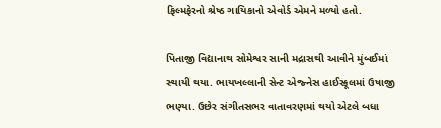ફિલ્મફેરનો શ્રેષ્ઠ ગાયિકાનો એવોર્ડ એમને મળ્યો હતો.

પિતાજી વિદ્યાનાથ સોમેશ્વર સાની મદ્રાસથી આવીને મુંબઈમાં સ્થાયી થયા. ભાયખલ્લાની સેન્ટ એજ્નેસ હાઈસ્કૂલમાં ઉષાજી ભણ્યા. ઉછેર સંગીતસભર વાતાવરણમાં થયો એટલે બધા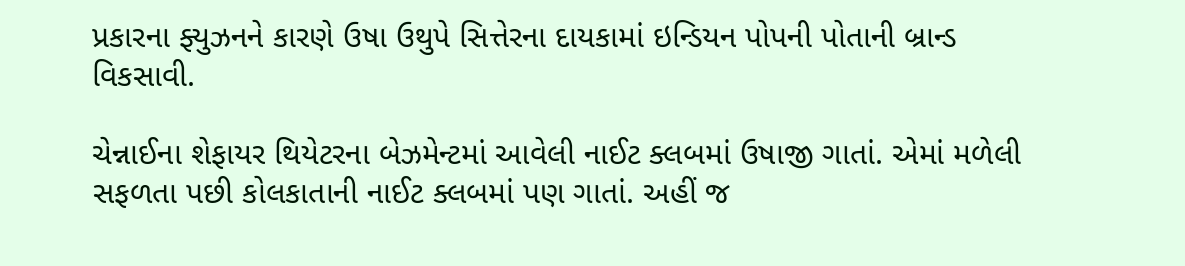પ્રકારના ફ્યુઝનને કારણે ઉષા ઉથુપે સિત્તેરના દાયકામાં ઇન્ડિયન પોપની પોતાની બ્રાન્ડ વિકસાવી.

ચેન્નાઈના શેફાયર થિયેટરના બેઝમેન્ટમાં આવેલી નાઈટ ક્લબમાં ઉષાજી ગાતાં. એમાં મળેલી સફળતા પછી કોલકાતાની નાઈટ ક્લબમાં પણ ગાતાં. અહીં જ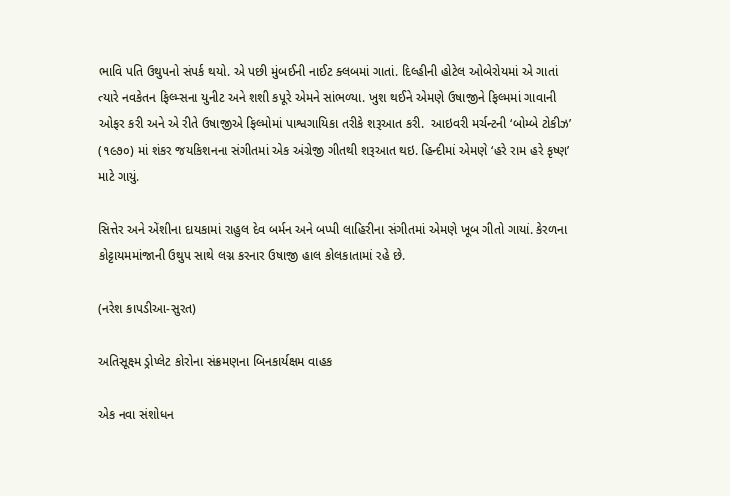ભાવિ પતિ ઉથુપનો સંપર્ક થયો. એ પછી મુંબઈની નાઈટ ક્લબમાં ગાતાં. દિલ્હીની હોટેલ ઓબેરોયમાં એ ગાતાં ત્યારે નવકેતન ફિલ્મ્સના યુનીટ અને શશી કપૂરે એમને સાંભળ્યા. ખુશ થઈને એમણે ઉષાજીને ફિલ્મમાં ગાવાની ઓફર કરી અને એ રીતે ઉષાજીએ ફિલ્મોમાં પાશ્વગાયિકા તરીકે શરૂઆત કરી.  આઇવરી મર્ચન્ટની ‘બોમ્બે ટોકીઝ’ (૧૯૭૦) માં શંકર જયકિશનના સંગીતમાં એક અંગ્રેજી ગીતથી શરૂઆત થઇ. હિન્દીમાં એમણે ‘હરે રામ હરે કૃષ્ણ’ માટે ગાયું.

સિત્તેર અને એંશીના દાયકામાં રાહુલ દેવ બર્મન અને બપ્પી લાહિરીના સંગીતમાં એમણે ખૂબ ગીતો ગાયાં. કેરળના કોટ્ટાયમમાંજાની ઉથુપ સાથે લગ્ન કરનાર ઉષાજી હાલ કોલકાતામાં રહે છે.

(નરેશ કાપડીઆ-સુરત)

અતિસૂક્ષ્મ ડ્રોપ્લેટ કોરોના સંક્રમણના બિનકાર્યક્ષમ વાહક

એક નવા સંશોધન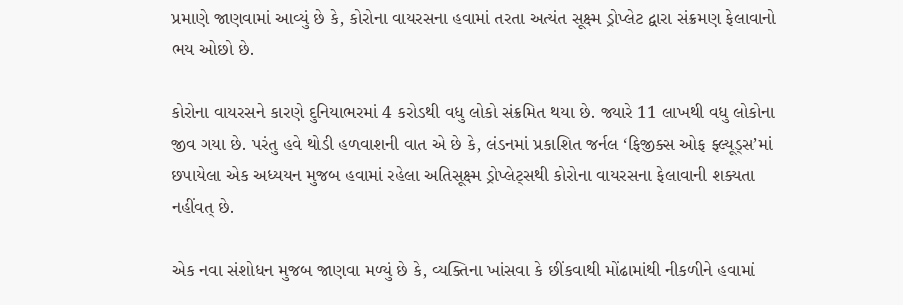પ્રમાણે જાણવામાં આવ્યું છે કે, કોરોના વાયરસના હવામાં તરતા અત્યંત સૂક્ષ્મ ડ્રોપ્લેટ દ્વારા સંક્રમણ ફેલાવાનો ભય ઓછો છે.

કોરોના વાયરસને કારણે દુનિયાભરમાં 4 કરોડથી વધુ લોકો સંક્રમિત થયા છે. જ્યારે 11 લાખથી વધુ લોકોના જીવ ગયા છે. પરંતુ હવે થોડી હળવાશની વાત એ છે કે, લંડનમાં પ્રકાશિત જર્નલ ‘ફિજીક્સ ઓફ ફ્લ્યૂડ્સ’માં છપાયેલા એક અધ્યયન મુજબ હવામાં રહેલા અતિસૂક્ષ્મ ડ્રોપ્લેટ્સથી કોરોના વાયરસના ફેલાવાની શક્યતા નહીંવત્ છે.

એક નવા સંશોધન મુજબ જાણવા મળ્યું છે કે, વ્યક્તિના ખાંસવા કે છીંકવાથી મોંઢામાંથી નીકળીને હવામાં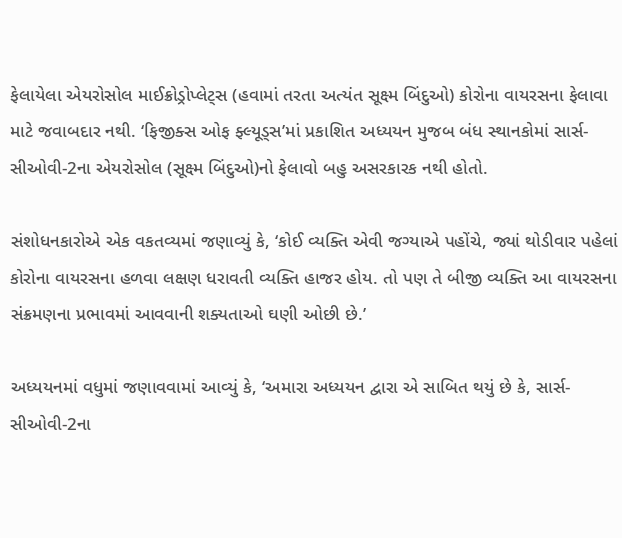ફેલાયેલા એયરોસોલ માઈક્રોડ્રોપ્લેટ્સ (હવામાં તરતા અત્યંત સૂક્ષ્મ બિંદુઓ) કોરોના વાયરસના ફેલાવા માટે જવાબદાર નથી. ‘ફિજીક્સ ઓફ ફ્લ્યૂડ્સ’માં પ્રકાશિત અધ્યયન મુજબ બંધ સ્થાનકોમાં સાર્સ-સીઓવી-2ના એયરોસોલ (સૂક્ષ્મ બિંદુઓ)નો ફેલાવો બહુ અસરકારક નથી હોતો.

સંશોધનકારોએ એક વકતવ્યમાં જણાવ્યું કે, ‘કોઈ વ્યક્તિ એવી જગ્યાએ પહોંચે, જ્યાં થોડીવાર પહેલાં કોરોના વાયરસના હળવા લક્ષણ ધરાવતી વ્યક્તિ હાજર હોય. તો પણ તે બીજી વ્યક્તિ આ વાયરસના સંક્રમણના પ્રભાવમાં આવવાની શક્યતાઓ ઘણી ઓછી છે.’

અધ્યયનમાં વધુમાં જણાવવામાં આવ્યું કે, ‘અમારા અધ્યયન દ્વારા એ સાબિત થયું છે કે, સાર્સ-સીઓવી-2ના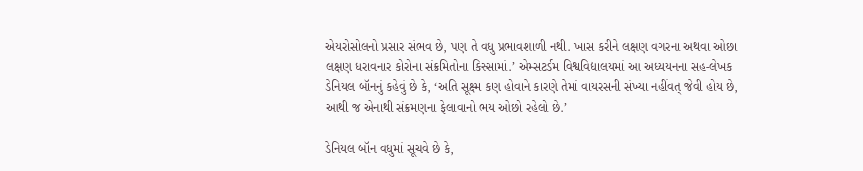એયરોસોલનો પ્રસાર સંભવ છે, પણ તે વધુ પ્રભાવશાળી નથી. ખાસ કરીને લક્ષણ વગરના અથવા ઓછા લક્ષણ ધરાવનાર કોરોના સંક્રમિતોના કિસ્સામાં.’ એમ્સટર્ડમ વિશ્વવિદ્યાલયમાં આ અધ્યયનના સહ-લેખક ડેનિયલ બૉનનું કહેવું છે કે, ‘અતિ સૂક્ષ્મ કણ હોવાને કારણે તેમાં વાયરસની સંખ્યા નહીંવત્ જેવી હોય છે, આથી જ એનાથી સંક્રમણના ફેલાવાનો ભય ઓછો રહેલો છે.’

ડેનિયલ બૉન વધુમાં સૂચવે છે કે,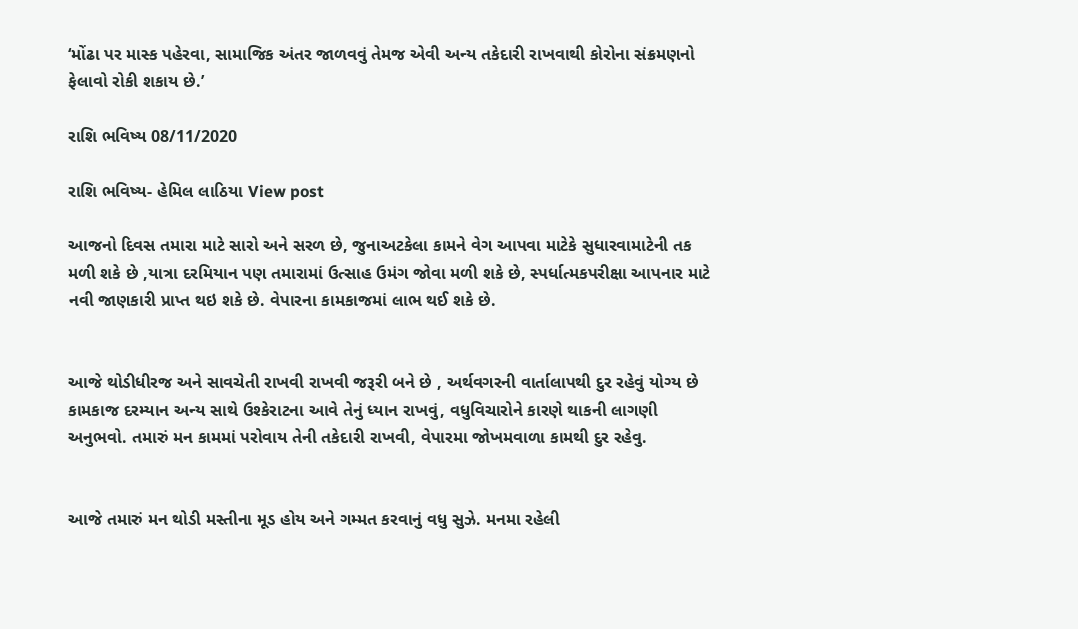‘મોંઢા પર માસ્ક પહેરવા, સામાજિક અંતર જાળવવું તેમજ એવી અન્ય તકેદારી રાખવાથી કોરોના સંક્રમણનો ફેલાવો રોકી શકાય છે.’

રાશિ ભવિષ્ય 08/11/2020

રાશિ ભવિષ્ય- હેમિલ લાઠિયા View post

આજનો દિવસ તમારા માટે સારો અને સરળ છે, જુનાઅટકેલા કામને વેગ આપવા માટેકે સુધારવામાટેની તક મળી શકે છે ,યાત્રા દરમિયાન પણ તમારામાં ઉત્સાહ ઉમંગ જોવા મળી શકે છે, સ્પર્ધાત્મકપરીક્ષા આપનાર માટે નવી જાણકારી પ્રાપ્ત થઇ શકે છે. વેપારના કામકાજમાં લાભ થઈ શકે છે.


આજે થોડીધીરજ અને સાવચેતી રાખવી રાખવી જરૂરી બને છે , અર્થવગરની વાર્તાલાપથી દુર રહેવું યોગ્ય છે કામકાજ દરમ્યાન અન્ય સાથે ઉશ્કેરાટના આવે તેનું ધ્યાન રાખવું, વધુવિચારોને કારણે થાકની લાગણી અનુભવો. તમારું મન કામમાં પરોવાય તેની તકેદારી રાખવી, વેપારમા જોખમવાળા કામથી દુર રહેવુ.


આજે તમારું મન થોડી મસ્તીના મૂડ હોય અને ગમ્મત કરવાનું વધુ સુઝે. મનમા રહેલી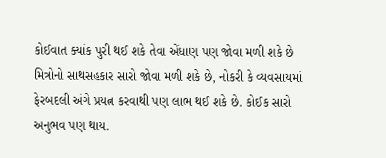કોઈવાત ક્યાંક પુરી થઈ શકે તેવા એંધાણ પણ જોવા મળી શકે છે મિત્રોનો સાથસહકાર સારો જોવા મળી શકે છે, નોકરી કે વ્યવસાયમાં ફેરબદલી અંગે પ્રયત્ન કરવાથી પણ લાભ થઈ શકે છે. કોઈક સારો અનુભવ પણ થાય.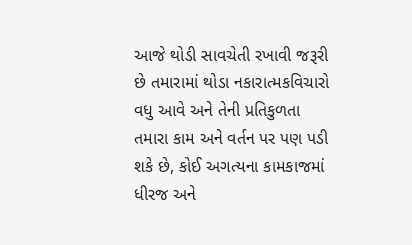આજે થોડી સાવચેતી રખાવી જરૂરી છે તમારામાં થોડા નકારાત્મકવિચારો વધુ આવે અને તેની પ્રતિકુળતા તમારા કામ અને વર્તન પર પણ પડી શકે છે, કોઈ અગત્યના કામકાજમાં ધીરજ અને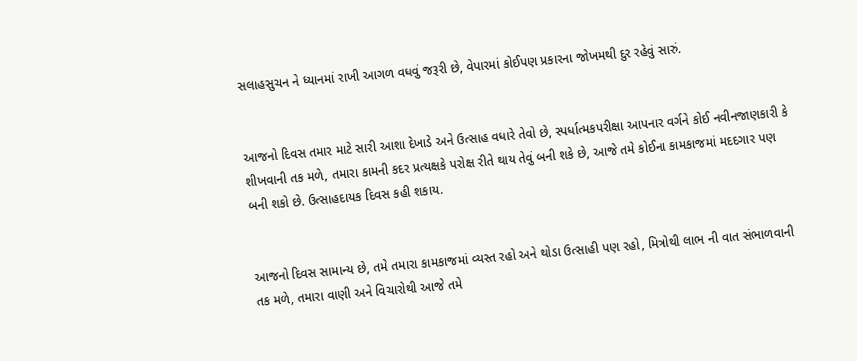સલાહસુચન ને ધ્યાનમાં રાખી આગળ વધવું જરૂરી છે, વેપારમાં કોઈપણ પ્રકારના જોખમથી દુર રહેવું સારું.


આજનો દિવસ તમાર માટે સારી આશા દેખાડે અને ઉત્સાહ વધારે તેવો છે, સ્પર્ધાત્મકપરીક્ષા આપનાર વર્ગને કોઈ નવીનજાણકારી કે શીખવાની તક મળે, તમારા કામની કદર પ્રત્યક્ષકે પરોક્ષ રીતે થાય તેવું બની શકે છે, આજે તમે કોઈના કામકાજમાં મદદગાર પણ બની શકો છે. ઉત્સાહદાયક દિવસ કહી શકાય.


આજનો દિવસ સામાન્ય છે, તમે તમારા કામકાજમાં વ્યસ્ત રહો અને થોડા ઉત્સાહી પણ રહો, મિત્રોથી લાભ ની વાત સંભાળવાની તક મળે, તમારા વાણી અને વિચારોથી આજે તમે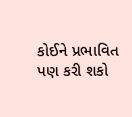કોઈને પ્રભાવિત પણ કરી શકો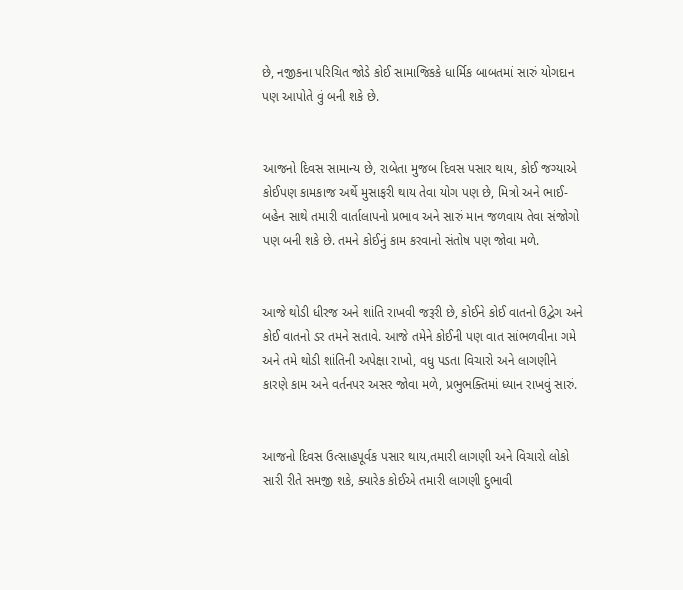છે, નજીકના પરિચિત જોડે કોઈ સામાજિકકે ધાર્મિક બાબતમાં સારું યોગદાન પણ આપોતે વું બની શકે છે.


આજનો દિવસ સામાન્ય છે, રાબેતા મુજબ દિવસ પસાર થાય, કોઈ જગ્યાએ કોઈપણ કામકાજ અર્થે મુસાફરી થાય તેવા યોગ પણ છે, મિત્રો અને ભાઈ-બહેન સાથે તમારી વાર્તાલાપનો પ્રભાવ અને સારું માન જળવાય તેવા સંજોગો પણ બની શકે છે. તમને કોઈનું કામ કરવાનો સંતોષ પણ જોવા મળે.


આજે થોડી ધીરજ અને શાંતિ રાખવી જરૂરી છે, કોઈને કોઈ વાતનો ઉદ્વેગ અને કોઈ વાતનો ડર તમને સતાવે. આજે તમેને કોઈની પણ વાત સાંભળવીના ગમે અને તમે થોડી શાંતિની અપેક્ષા રાખો, વધુ પડતા વિચારો અને લાગણીને કારણે કામ અને વર્તનપર અસર જોવા મળે, પ્રભુભક્તિમાં ધ્યાન રાખવું સારું.


આજનો દિવસ ઉત્સાહપૂર્વક પસાર થાય,તમારી લાગણી અને વિચારો લોકો સારી રીતે સમજી શકે, ક્યારેક કોઈએ તમારી લાગણી દુભાવી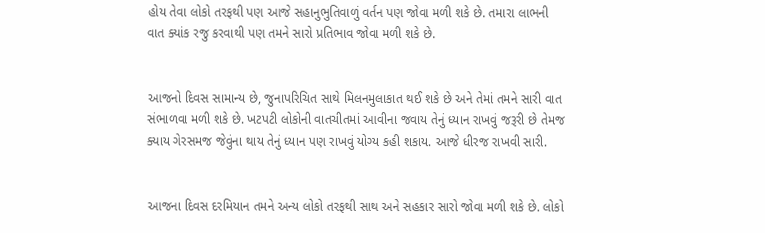હોય તેવા લોકો તરફથી પણ આજે સહાનુભુતિવાળું વર્તન પણ જોવા મળી શકે છે. તમારા લાભની વાત ક્યાંક રજુ કરવાથી પણ તમને સારો પ્રતિભાવ જોવા મળી શકે છે.


આજનો દિવસ સામાન્ય છે, જુનાપરિચિત સાથે મિલનમુલાકાત થઈ શકે છે અને તેમાં તમને સારી વાત સંભાળવા મળી શકે છે. ખટપટી લોકોની વાતચીતમાં આવીના જવાય તેનું ધ્યાન રાખવું જરૂરી છે તેમજ ક્યાય ગેરસમજ જેવુંના થાય તેનું ધ્યાન પણ રાખવું યોગ્ય કહી શકાય. આજે ધીરજ રાખવી સારી.


આજના દિવસ દરમિયાન તમને અન્ય લોકો તરફથી સાથ અને સહકાર સારો જોવા મળી શકે છે. લોકો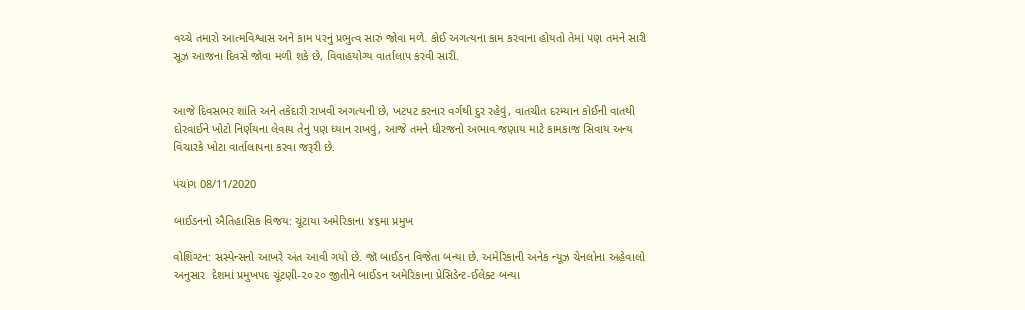વચ્ચે તમારો આત્મવિશ્વાસ અને કામ પરનું પ્રભુત્વ સારું જોવા મળે. કોઈ અગત્યના કામ કરવાના હોયતો તેમાં પણ તમને સારી સૂઝ આજના દિવસે જોવા મળી શકે છે, વિવાહયોગ્ય વાર્તાલાપ કરવી સારી.


આજે દિવસભર શાંતિ અને તકેદારી રાખવી અગત્યની છે, ખટપટ કરનાર વર્ગથી દુર રહેવું, વાતચીત દરમ્યાન કોઈની વાતથી દોરવાઈને ખોટો નિર્ણયના લેવાય તેનું પણ ધ્યાન રાખવું, આજે તમને ધીરજનો અભાવ જણાય માટે કામકાજ સિવાય અન્ય વિચારકે ખોટા વાર્તાલાપના કરવા જરૂરી છે.

પંચાંગ 08/11/2020

બાઈડનનો ઐતિહાસિક વિજય: ચૂંટાયા અમેરિકાના ૪૬મા પ્રમુખ

વોશિંગ્ટન: સસ્પેન્સનો આખરે અંત આવી ગયો છે. જૉ બાઈડન વિજેતા બન્યા છે. અમેરિકાની અનેક ન્યૂઝ ચેનલોના અહેવાલો અનુસાર  દેશમાં પ્રમુખપદ ચૂંટણી-૨૦૨૦ જીતીને બાઈડન અમેરિકાના પ્રેસિડેન્ટ-ઈલેક્ટ બન્યા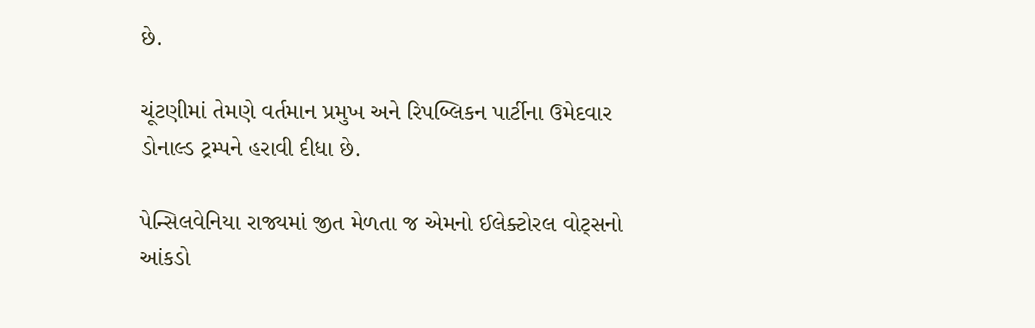છે.

ચૂંટણીમાં તેમણે વર્તમાન પ્રમુખ અને રિપબ્લિકન પાર્ટીના ઉમેદવાર ડોનાલ્ડ ટ્રમ્પને હરાવી દીધા છે.

પેન્સિલવેનિયા રાજ્યમાં જીત મેળતા જ એમનો ઈલેક્ટોરલ વોટ્સનો આંકડો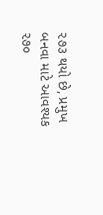૨૭૩ થયો છે, પ્રમુખ બનવા માટે આવશ્યક ૨૭૦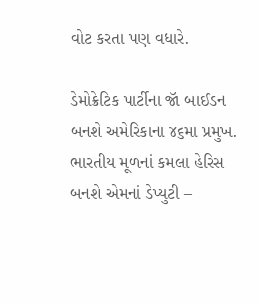વોટ કરતા પણ વધારે.

ડેમોક્રેટિક પાર્ટીના જૉ બાઈડન બનશે અમેરિકાના ૪૬મા પ્રમુખ. ભારતીય મૂળનાં કમલા હેરિસ બનશે એમનાં ડેપ્યુટી –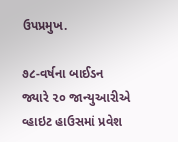ઉપપ્રમુખ.

૭૮-વર્ષના બાઈડન જ્યારે ૨૦ જાન્યુઆરીએ વ્હાઇટ હાઉસમાં પ્રવેશ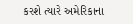કરશે ત્યારે અમેરિકાના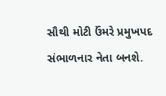સૌથી મોટી ઉંમરે પ્રમુખપદ સંભાળનાર નેતા બનશે.